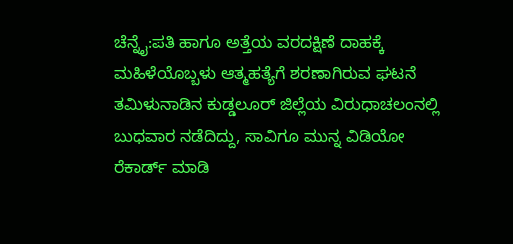ಚೆನ್ನೈ:ಪತಿ ಹಾಗೂ ಅತ್ತೆಯ ವರದಕ್ಷಿಣೆ ದಾಹಕ್ಕೆ ಮಹಿಳೆಯೊಬ್ಬಳು ಆತ್ಮಹತ್ಯೆಗೆ ಶರಣಾಗಿರುವ ಘಟನೆ ತಮಿಳುನಾಡಿನ ಕುಡ್ಡಲೂರ್ ಜಿಲ್ಲೆಯ ವಿರುಧಾಚಲಂನಲ್ಲಿ ಬುಧವಾರ ನಡೆದಿದ್ದು, ಸಾವಿಗೂ ಮುನ್ನ ವಿಡಿಯೋ ರೆಕಾರ್ಡ್ ಮಾಡಿ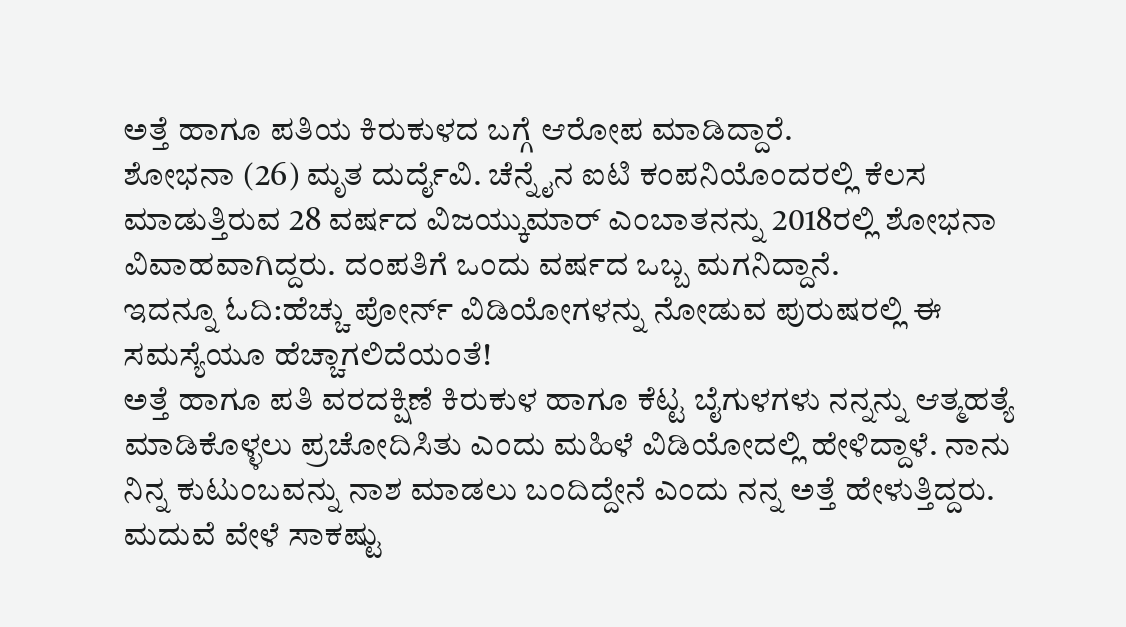ಅತ್ತೆ ಹಾಗೂ ಪತಿಯ ಕಿರುಕುಳದ ಬಗ್ಗೆ ಆರೋಪ ಮಾಡಿದ್ದಾರೆ.
ಶೋಭನಾ (26) ಮೃತ ದುರ್ದೈವಿ. ಚೆನ್ನೈನ ಐಟಿ ಕಂಪನಿಯೊಂದರಲ್ಲಿ ಕೆಲಸ ಮಾಡುತ್ತಿರುವ 28 ವರ್ಷದ ವಿಜಯ್ಕುಮಾರ್ ಎಂಬಾತನನ್ನು 2018ರಲ್ಲಿ ಶೋಭನಾ ವಿವಾಹವಾಗಿದ್ದರು. ದಂಪತಿಗೆ ಒಂದು ವರ್ಷದ ಒಬ್ಬ ಮಗನಿದ್ದಾನೆ.
ಇದನ್ನೂ ಓದಿ:ಹೆಚ್ಚು ಪೋರ್ನ್ ವಿಡಿಯೋಗಳನ್ನು ನೋಡುವ ಪುರುಷರಲ್ಲಿ ಈ ಸಮಸ್ಯೆಯೂ ಹೆಚ್ಚಾಗಲಿದೆಯಂತೆ!
ಅತ್ತೆ ಹಾಗೂ ಪತಿ ವರದಕ್ಷಿಣೆ ಕಿರುಕುಳ ಹಾಗೂ ಕೆಟ್ಟ ಬೈಗುಳಗಳು ನನ್ನನ್ನು ಆತ್ಮಹತ್ಯೆ ಮಾಡಿಕೊಳ್ಳಲು ಪ್ರಚೋದಿಸಿತು ಎಂದು ಮಹಿಳೆ ವಿಡಿಯೋದಲ್ಲಿ ಹೇಳಿದ್ದಾಳೆ. ನಾನು ನಿನ್ನ ಕುಟುಂಬವನ್ನು ನಾಶ ಮಾಡಲು ಬಂದಿದ್ದೇನೆ ಎಂದು ನನ್ನ ಅತ್ತೆ ಹೇಳುತ್ತಿದ್ದರು. ಮದುವೆ ವೇಳೆ ಸಾಕಷ್ಟು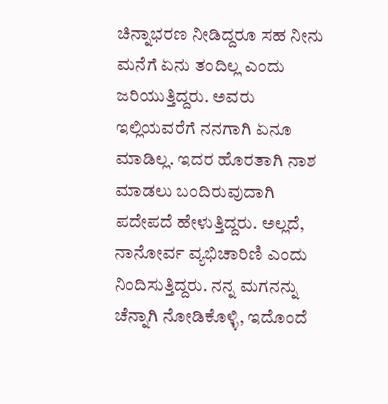ಚಿನ್ನಾಭರಣ ನೀಡಿದ್ದರೂ ಸಹ ನೀನು ಮನೆಗೆ ಏನು ತಂದಿಲ್ಲ ಎಂದು ಜರಿಯುತ್ತಿದ್ದರು. ಅವರು ಇಲ್ಲಿಯವರೆಗೆ ನನಗಾಗಿ ಏನೂ ಮಾಡಿಲ್ಲ. ಇದರ ಹೊರತಾಗಿ ನಾಶ ಮಾಡಲು ಬಂದಿರುವುದಾಗಿ ಪದೇಪದೆ ಹೇಳುತ್ತಿದ್ದರು. ಅಲ್ಲದೆ, ನಾನೋರ್ವ ವ್ಯಭಿಚಾರಿಣಿ ಎಂದು ನಿಂದಿಸುತ್ತಿದ್ದರು. ನನ್ನ ಮಗನನ್ನು ಚೆನ್ನಾಗಿ ನೋಡಿಕೊಳ್ಳಿ, ಇದೊಂದೆ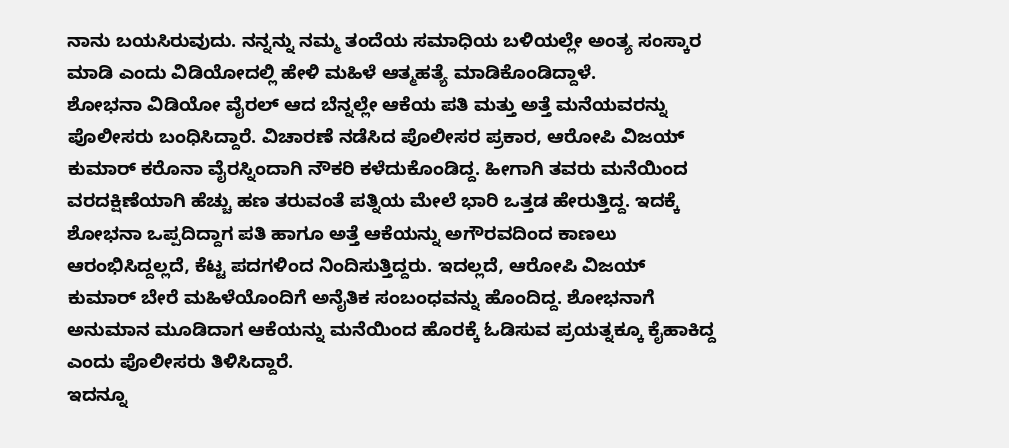ನಾನು ಬಯಸಿರುವುದು. ನನ್ನನ್ನು ನಮ್ಮ ತಂದೆಯ ಸಮಾಧಿಯ ಬಳಿಯಲ್ಲೇ ಅಂತ್ಯ ಸಂಸ್ಕಾರ ಮಾಡಿ ಎಂದು ವಿಡಿಯೋದಲ್ಲಿ ಹೇಳಿ ಮಹಿಳೆ ಆತ್ಮಹತ್ಯೆ ಮಾಡಿಕೊಂಡಿದ್ದಾಳೆ.
ಶೋಭನಾ ವಿಡಿಯೋ ವೈರಲ್ ಆದ ಬೆನ್ನಲ್ಲೇ ಆಕೆಯ ಪತಿ ಮತ್ತು ಅತ್ತೆ ಮನೆಯವರನ್ನು ಪೊಲೀಸರು ಬಂಧಿಸಿದ್ದಾರೆ. ವಿಚಾರಣೆ ನಡೆಸಿದ ಪೊಲೀಸರ ಪ್ರಕಾರ, ಆರೋಪಿ ವಿಜಯ್ ಕುಮಾರ್ ಕರೊನಾ ವೈರಸ್ನಿಂದಾಗಿ ನೌಕರಿ ಕಳೆದುಕೊಂಡಿದ್ದ. ಹೀಗಾಗಿ ತವರು ಮನೆಯಿಂದ ವರದಕ್ಷಿಣೆಯಾಗಿ ಹೆಚ್ಚು ಹಣ ತರುವಂತೆ ಪತ್ನಿಯ ಮೇಲೆ ಭಾರಿ ಒತ್ತಡ ಹೇರುತ್ತಿದ್ದ. ಇದಕ್ಕೆ ಶೋಭನಾ ಒಪ್ಪದಿದ್ದಾಗ ಪತಿ ಹಾಗೂ ಅತ್ತೆ ಆಕೆಯನ್ನು ಅಗೌರವದಿಂದ ಕಾಣಲು ಆರಂಭಿಸಿದ್ದಲ್ಲದೆ, ಕೆಟ್ಟ ಪದಗಳಿಂದ ನಿಂದಿಸುತ್ತಿದ್ದರು. ಇದಲ್ಲದೆ, ಆರೋಪಿ ವಿಜಯ್ ಕುಮಾರ್ ಬೇರೆ ಮಹಿಳೆಯೊಂದಿಗೆ ಅನೈತಿಕ ಸಂಬಂಧವನ್ನು ಹೊಂದಿದ್ದ. ಶೋಭನಾಗೆ ಅನುಮಾನ ಮೂಡಿದಾಗ ಆಕೆಯನ್ನು ಮನೆಯಿಂದ ಹೊರಕ್ಕೆ ಓಡಿಸುವ ಪ್ರಯತ್ನಕ್ಕೂ ಕೈಹಾಕಿದ್ದ ಎಂದು ಪೊಲೀಸರು ತಿಳಿಸಿದ್ದಾರೆ.
ಇದನ್ನೂ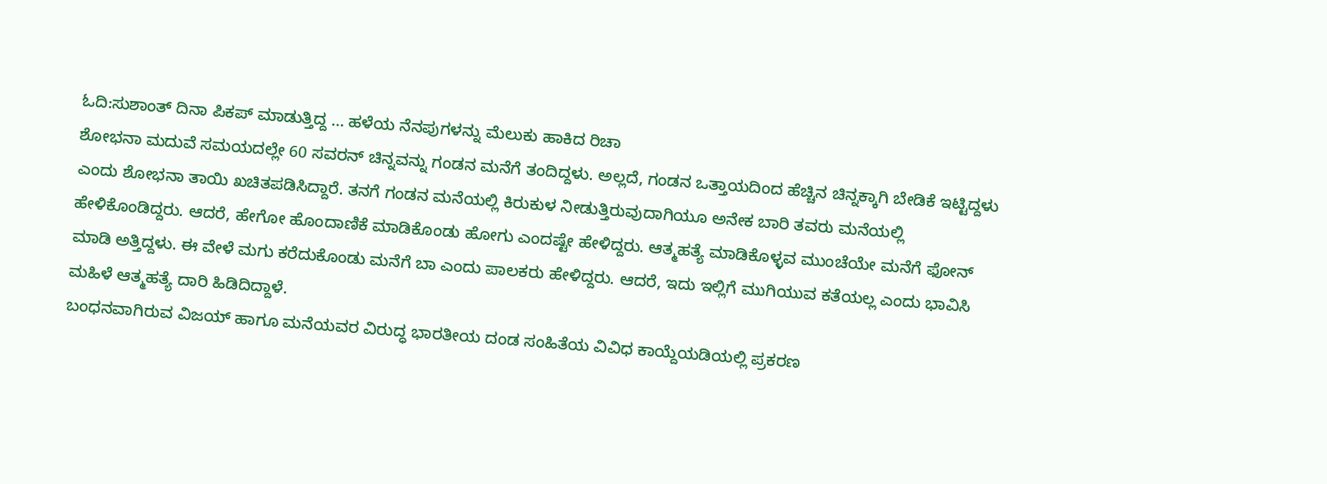ಓದಿ:ಸುಶಾಂತ್ ದಿನಾ ಪಿಕಪ್ ಮಾಡುತ್ತಿದ್ದ … ಹಳೆಯ ನೆನಪುಗಳನ್ನು ಮೆಲುಕು ಹಾಕಿದ ರಿಚಾ
ಶೋಭನಾ ಮದುವೆ ಸಮಯದಲ್ಲೇ 60 ಸವರನ್ ಚಿನ್ನವನ್ನು ಗಂಡನ ಮನೆಗೆ ತಂದಿದ್ದಳು. ಅಲ್ಲದೆ, ಗಂಡನ ಒತ್ತಾಯದಿಂದ ಹೆಚ್ಚಿನ ಚಿನ್ನಕ್ಕಾಗಿ ಬೇಡಿಕೆ ಇಟ್ಟಿದ್ದಳು ಎಂದು ಶೋಭನಾ ತಾಯಿ ಖಚಿತಪಡಿಸಿದ್ದಾರೆ. ತನಗೆ ಗಂಡನ ಮನೆಯಲ್ಲಿ ಕಿರುಕುಳ ನೀಡುತ್ತಿರುವುದಾಗಿಯೂ ಅನೇಕ ಬಾರಿ ತವರು ಮನೆಯಲ್ಲಿ ಹೇಳಿಕೊಂಡಿದ್ದರು. ಆದರೆ, ಹೇಗೋ ಹೊಂದಾಣಿಕೆ ಮಾಡಿಕೊಂಡು ಹೋಗು ಎಂದಷ್ಟೇ ಹೇಳಿದ್ದರು. ಆತ್ಮಹತ್ಯೆ ಮಾಡಿಕೊಳ್ಳವ ಮುಂಚೆಯೇ ಮನೆಗೆ ಫೋನ್ ಮಾಡಿ ಅತ್ತಿದ್ದಳು. ಈ ವೇಳೆ ಮಗು ಕರೆದುಕೊಂಡು ಮನೆಗೆ ಬಾ ಎಂದು ಪಾಲಕರು ಹೇಳಿದ್ದರು. ಆದರೆ, ಇದು ಇಲ್ಲಿಗೆ ಮುಗಿಯುವ ಕತೆಯಲ್ಲ ಎಂದು ಭಾವಿಸಿ ಮಹಿಳೆ ಆತ್ಮಹತ್ಯೆ ದಾರಿ ಹಿಡಿದಿದ್ದಾಳೆ.
ಬಂಧನವಾಗಿರುವ ವಿಜಯ್ ಹಾಗೂ ಮನೆಯವರ ವಿರುದ್ಧ ಭಾರತೀಯ ದಂಡ ಸಂಹಿತೆಯ ವಿವಿಧ ಕಾಯ್ದೆಯಡಿಯಲ್ಲಿ ಪ್ರಕರಣ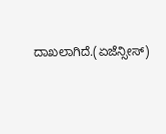ದಾಖಲಾಗಿದೆ.(ಏಜೆನ್ಸೀಸ್)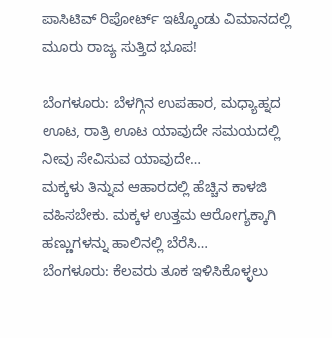ಪಾಸಿಟಿವ್‌ ರಿಪೋರ್ಟ್‌ ಇಟ್ಕೊಂಡು ವಿಮಾನದಲ್ಲಿ ಮೂರು ರಾಜ್ಯ ಸುತ್ತಿದ ಭೂಪ!

ಬೆಂಗಳೂರು: ಬೆಳಗ್ಗಿನ ಉಪಹಾರ, ಮಧ್ಯಾಹ್ನದ ಊಟ, ರಾತ್ರಿ ಊಟ ಯಾವುದೇ ಸಮಯದಲ್ಲಿ ನೀವು ಸೇವಿಸುವ ಯಾವುದೇ…
ಮಕ್ಕಳು ತಿನ್ನುವ ಆಹಾರದಲ್ಲಿ ಹೆಚ್ಚಿನ ಕಾಳಜಿ ವಹಿಸಬೇಕು. ಮಕ್ಕಳ ಉತ್ತಮ ಆರೋಗ್ಯಕ್ಕಾಗಿ ಹಣ್ಣುಗಳನ್ನು ಹಾಲಿನಲ್ಲಿ ಬೆರೆಸಿ…
ಬೆಂಗಳೂರು: ಕೆಲವರು ತೂಕ ಇಳಿಸಿಕೊಳ್ಳಲು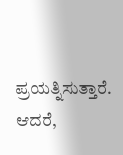ಪ್ರಯತ್ನಿಸುತ್ತಾರೆ. ಆದರೆ,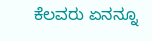ಕೆಲವರು ಏನನ್ನೂ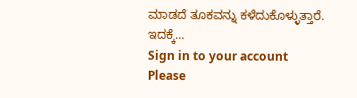ಮಾಡದೆ ತೂಕವನ್ನು ಕಳೆದುಕೊಳ್ಳುತ್ತಾರೆ. ಇದಕ್ಕೆ…
Sign in to your account
Please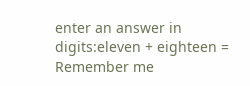enter an answer in digits:eleven + eighteen =
Remember me